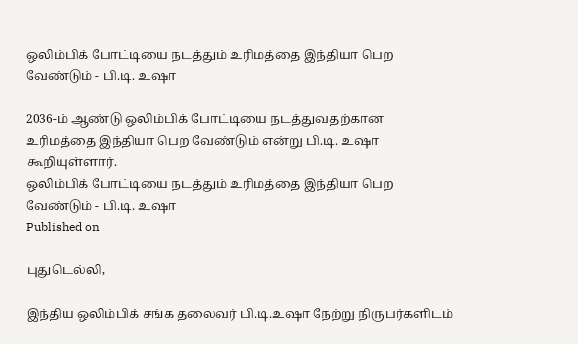ஒலிம்பிக் போட்டியை நடத்தும் உரிமத்தை இந்தியா பெற வேண்டும் - பி.டி. உஷா

2036-ம் ஆண்டு ஒலிம்பிக் போட்டியை நடத்துவதற்கான உரிமத்தை இந்தியா பெற வேண்டும் என்று பி.டி. உஷா கூறியுள்ளார்.
ஒலிம்பிக் போட்டியை நடத்தும் உரிமத்தை இந்தியா பெற வேண்டும் - பி.டி. உஷா
Published on

புதுடெல்லி,

இந்திய ஒலிம்பிக் சங்க தலைவர் பி.டி.உஷா நேற்று நிருபர்களிடம்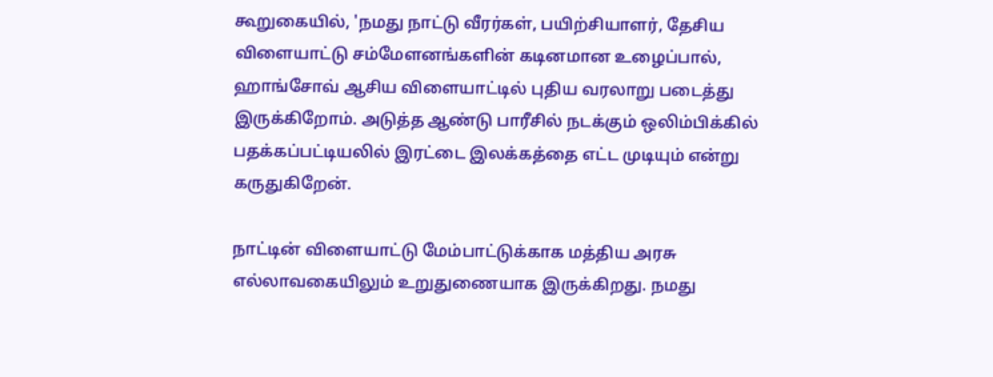கூறுகையில், 'நமது நாட்டு வீரர்கள், பயிற்சியாளர், தேசிய விளையாட்டு சம்மேளனங்களின் கடினமான உழைப்பால், ஹாங்சோவ் ஆசிய விளையாட்டில் புதிய வரலாறு படைத்து இருக்கிறோம். அடுத்த ஆண்டு பாரீசில் நடக்கும் ஒலிம்பிக்கில் பதக்கப்பட்டியலில் இரட்டை இலக்கத்தை எட்ட முடியும் என்று கருதுகிறேன்.

நாட்டின் விளையாட்டு மேம்பாட்டுக்காக மத்திய அரசு எல்லாவகையிலும் உறுதுணையாக இருக்கிறது. நமது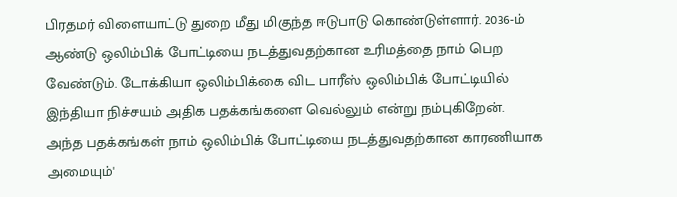பிரதமர் விளையாட்டு துறை மீது மிகுந்த ஈடுபாடு கொண்டுள்ளார். 2036-ம் ஆண்டு ஒலிம்பிக் போட்டியை நடத்துவதற்கான உரிமத்தை நாம் பெற வேண்டும். டோக்கியா ஒலிம்பிக்கை விட பாரீஸ் ஒலிம்பிக் போட்டியில் இந்தியா நிச்சயம் அதிக பதக்கங்களை வெல்லும் என்று நம்புகிறேன். அந்த பதக்கங்கள் நாம் ஒலிம்பிக் போட்டியை நடத்துவதற்கான காரணியாக அமையும்'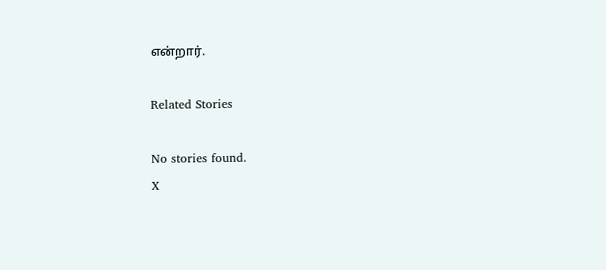என்றார்.

Related Stories

No stories found.
X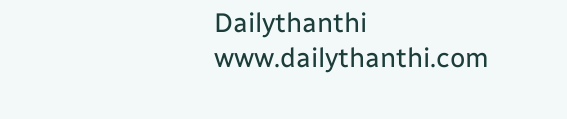Dailythanthi
www.dailythanthi.com